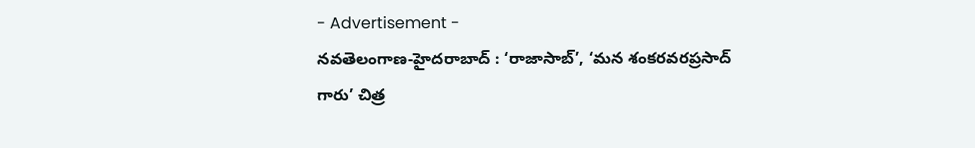- Advertisement -
నవతెలంగాణ-హైదరాబాద్ : ‘రాజాసాబ్’, ‘మన శంకరవరప్రసాద్ గారు’ చిత్ర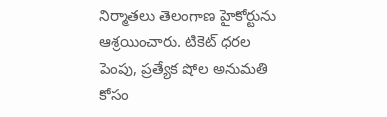నిర్మాతలు తెలంగాణ హైకోర్టును ఆశ్రయించారు. టికెట్ ధరల పెంపు, ప్రత్యేక షోల అనుమతి కోసం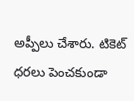అప్పీలు చేశారు. టికెట్ ధరలు పెంచకుండా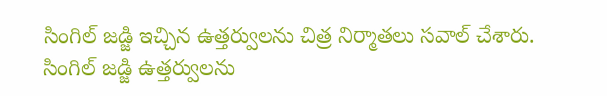సింగిల్ జడ్జి ఇచ్చిన ఉత్తర్వులను చిత్ర నిర్మాతలు సవాల్ చేశారు. సింగిల్ జడ్జి ఉత్తర్వులను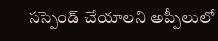సస్పెండ్ చేయాలని అప్పీలులో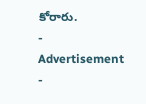కోరారు.
- Advertisement -